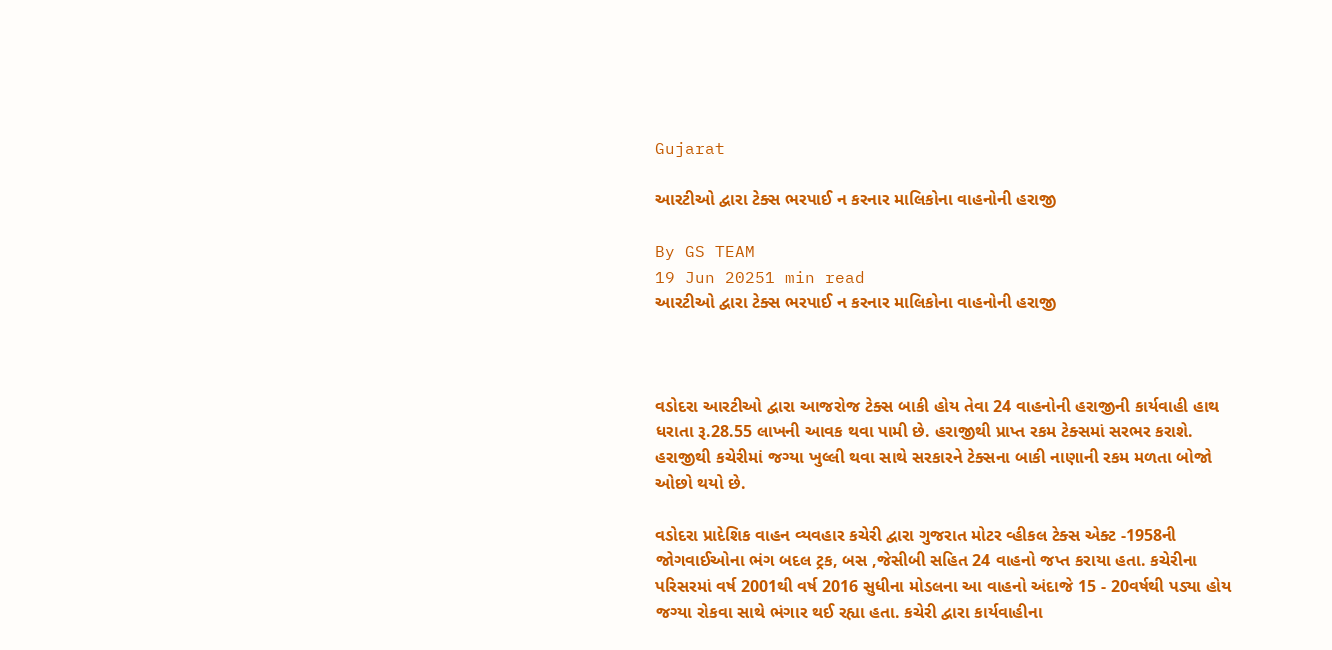Gujarat

આરટીઓ દ્વારા ટેક્સ ભરપાઈ ન કરનાર માલિકોના વાહનોની હરાજી

By GS TEAM
19 Jun 20251 min read
આરટીઓ દ્વારા ટેક્સ ભરપાઈ ન કરનાર માલિકોના વાહનોની હરાજી



વડોદરા આરટીઓ દ્વારા આજરોજ ટેક્સ બાકી હોય તેવા 24 વાહનોની હરાજીની કાર્યવાહી હાથ ધરાતા રૂ.28.55 લાખની આવક થવા પામી છે. હરાજીથી પ્રાપ્ત રકમ ટેક્સમાં સરભર કરાશે. હરાજીથી કચેરીમાં જગ્યા ખુલ્લી થવા સાથે સરકારને ટેક્સના બાકી નાણાની રકમ મળતા બોજો ઓછો થયો છે.

વડોદરા પ્રાદેશિક વાહન વ્યવહાર કચેરી દ્વારા ગુજરાત મોટર વ્હીકલ ટેક્સ એક્ટ -1958ની જોગવાઈઓના ભંગ બદલ ટ્રક, બસ ,જેસીબી સહિત 24 વાહનો જપ્ત કરાયા હતા. કચેરીના પરિસરમાં વર્ષ 2001થી વર્ષ 2016 સુધીના મોડલના આ વાહનો અંદાજે 15 - 20વર્ષથી પડ્યા હોય જગ્યા રોકવા સાથે ભંગાર થઈ રહ્યા હતા. કચેરી દ્વારા કાર્યવાહીના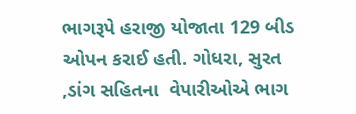ભાગરૂપે હરાજી યોજાતા 129 બીડ ઓપન કરાઈ હતી. ગોધરા, સુરત ,ડાંગ સહિતના  વેપારીઓએ ભાગ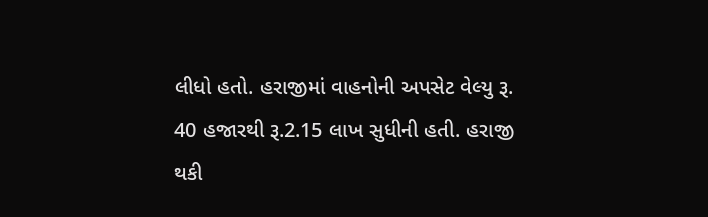લીધો હતો. હરાજીમાં વાહનોની અપસેટ વેલ્યુ રૂ. 40 હજારથી રૂ.2.15 લાખ સુધીની હતી. હરાજી થકી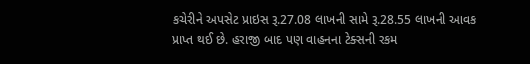કચેરીને અપસેટ પ્રાઇસ રૂ.27.08 લાખની સામે રૂ.28.55 લાખની આવક પ્રાપ્ત થઈ છે. હરાજી બાદ પણ વાહનના ટેક્સની રકમ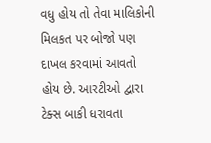વધુ હોય તો તેવા માલિકોની મિલકત પર બોજો પણ દાખલ કરવામાં આવતો હોય છે. આરટીઓ દ્વારા ટેક્સ બાકી ધરાવતા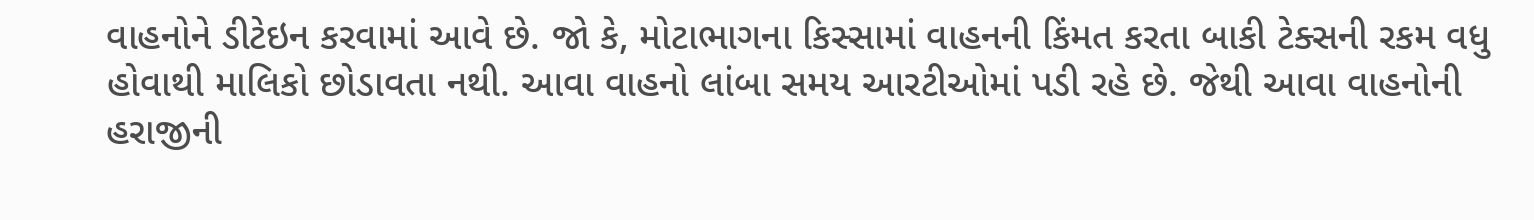વાહનોને ડીટેઇન કરવામાં આવે છે. જો કે, મોટાભાગના કિસ્સામાં વાહનની કિંમત કરતા બાકી ટેક્સની રકમ વધુ હોવાથી માલિકો છોડાવતા નથી. આવા વાહનો લાંબા સમય આરટીઓમાં પડી રહે છે. જેથી આવા વાહનોની હરાજીની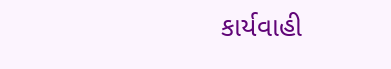કાર્યવાહી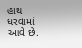હાથ ધરવામાં આવે છે.